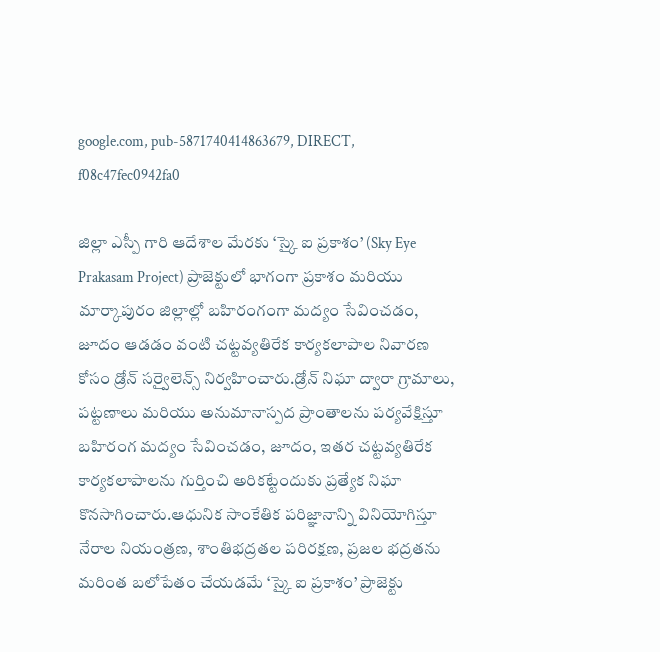google.com, pub-5871740414863679, DIRECT, f08c47fec0942fa0

జిల్లా ఎస్పీ గారి ఆదేశాల మేరకు ‘స్కై ఐ ప్రకాశం’ (Sky Eye Prakasam Project) ప్రాజెక్టులో భాగంగా ప్రకాశం మరియు మార్కాపురం జిల్లాల్లో బహిరంగంగా మద్యం సేవించడం, జూదం ఆడడం వంటి చట్టవ్యతిరేక కార్యకలాపాల నివారణ కోసం డ్రోన్ సర్వైలెన్స్ నిర్వహించారు.డ్రోన్ నిఘా ద్వారా గ్రామాలు, పట్టణాలు మరియు అనుమానాస్పద ప్రాంతాలను పర్యవేక్షిస్తూ బహిరంగ మద్యం సేవించడం, జూదం, ఇతర చట్టవ్యతిరేక కార్యకలాపాలను గుర్తించి అరికట్టేందుకు ప్రత్యేక నిఘా కొనసాగించారు.ఆధునిక సాంకేతిక పరిజ్ఞానాన్ని వినియోగిస్తూ నేరాల నియంత్రణ, శాంతిభద్రతల పరిరక్షణ, ప్రజల భద్రతను మరింత బలోపేతం చేయడమే ‘స్కై ఐ ప్రకాశం’ ప్రాజెక్టు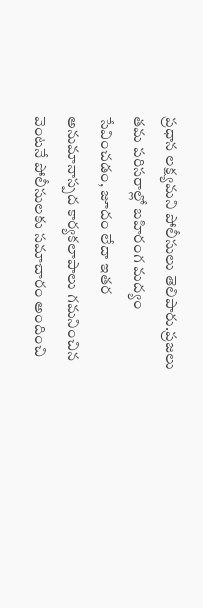ప్రధాన లక్ష్యమని పోలీసులు తెలిపారు.ప్రజలు తమ పరిసరాల్లో బహిరంగ మద్యం సేవించడం, జూదం లేదా ఇతర అనుమానాస్పద కార్యకలాపాలు గమనించిన వెంటనే పోలీసులకు సమాచారం అందించి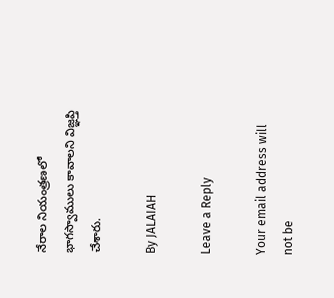నేరాల నియంత్రణలో భాగస్వాములు కావాలని విజ్ఞప్తి చేశారు.

By JALAIAH

Leave a Reply

Your email address will not be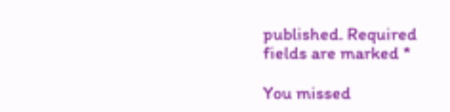published. Required fields are marked *

You missed